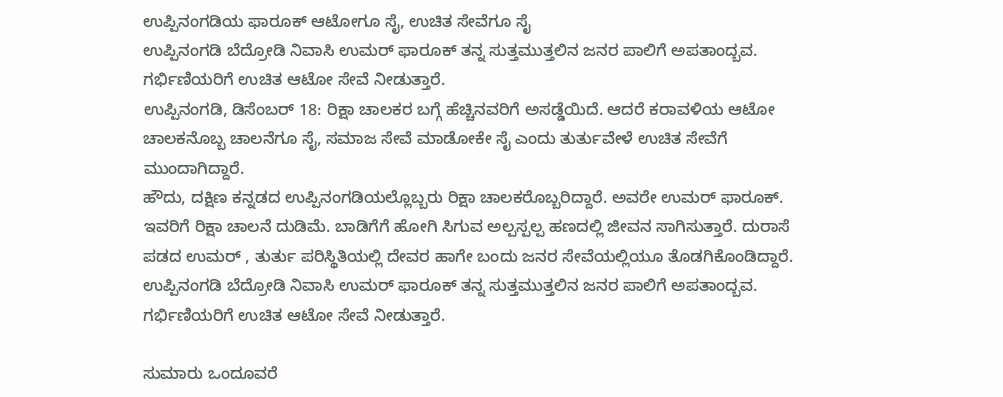ಉಪ್ಪಿನಂಗಡಿಯ ಫಾರೂಕ್ ಆಟೋಗೂ ಸೈ, ಉಚಿತ ಸೇವೆಗೂ ಸೈ
ಉಪ್ಪಿನಂಗಡಿ ಬೆದ್ರೋಡಿ ನಿವಾಸಿ ಉಮರ್ ಫಾರೂಕ್ ತನ್ನ ಸುತ್ತಮುತ್ತಲಿನ ಜನರ ಪಾಲಿಗೆ ಅಪತಾಂದ್ಬವ. ಗರ್ಭಿಣಿಯರಿಗೆ ಉಚಿತ ಆಟೋ ಸೇವೆ ನೀಡುತ್ತಾರೆ.
ಉಪ್ಪಿನಂಗಡಿ, ಡಿಸೆಂಬರ್ 18: ರಿಕ್ಷಾ ಚಾಲಕರ ಬಗ್ಗೆ ಹೆಚ್ಚಿನವರಿಗೆ ಅಸಡ್ಡೆಯಿದೆ. ಆದರೆ ಕರಾವಳಿಯ ಆಟೋ ಚಾಲಕನೊಬ್ಬ ಚಾಲನೆಗೂ ಸೈ, ಸಮಾಜ ಸೇವೆ ಮಾಡೋಕೇ ಸೈ ಎಂದು ತುರ್ತುವೇಳೆ ಉಚಿತ ಸೇವೆಗೆ ಮುಂದಾಗಿದ್ದಾರೆ.
ಹೌದು, ದಕ್ಷಿಣ ಕನ್ನಡದ ಉಪ್ಪಿನಂಗಡಿಯಲ್ಲೊಬ್ಬರು ರಿಕ್ಷಾ ಚಾಲಕರೊಬ್ಬರಿದ್ದಾರೆ. ಅವರೇ ಉಮರ್ ಫಾರೂಕ್. ಇವರಿಗೆ ರಿಕ್ಷಾ ಚಾಲನೆ ದುಡಿಮೆ. ಬಾಡಿಗೆಗೆ ಹೋಗಿ ಸಿಗುವ ಅಲ್ಪಸ್ಪಲ್ಪ ಹಣದಲ್ಲಿ ಜೀವನ ಸಾಗಿಸುತ್ತಾರೆ. ದುರಾಸೆ ಪಡದ ಉಮರ್ , ತುರ್ತು ಪರಿಸ್ಥಿತಿಯಲ್ಲಿ ದೇವರ ಹಾಗೇ ಬಂದು ಜನರ ಸೇವೆಯಲ್ಲಿಯೂ ತೊಡಗಿಕೊಂಡಿದ್ದಾರೆ.
ಉಪ್ಪಿನಂಗಡಿ ಬೆದ್ರೋಡಿ ನಿವಾಸಿ ಉಮರ್ ಫಾರೂಕ್ ತನ್ನ ಸುತ್ತಮುತ್ತಲಿನ ಜನರ ಪಾಲಿಗೆ ಅಪತಾಂದ್ಬವ. ಗರ್ಭಿಣಿಯರಿಗೆ ಉಚಿತ ಆಟೋ ಸೇವೆ ನೀಡುತ್ತಾರೆ.

ಸುಮಾರು ಒಂದೂವರೆ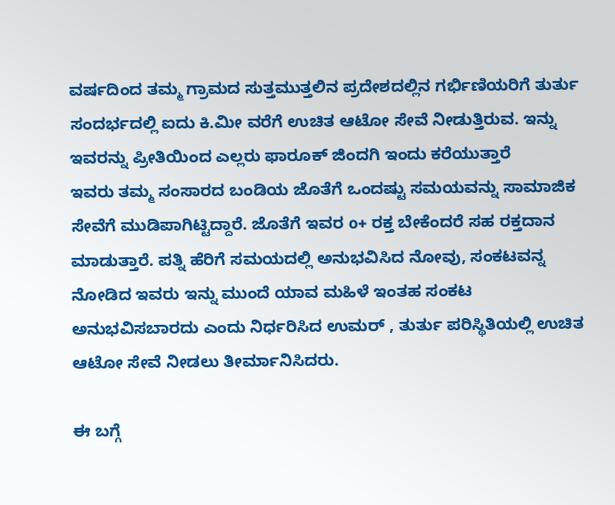ವರ್ಷದಿಂದ ತಮ್ಮ ಗ್ರಾಮದ ಸುತ್ತಮುತ್ತಲಿನ ಪ್ರದೇಶದಲ್ಲಿನ ಗರ್ಭಿಣಿಯರಿಗೆ ತುರ್ತು ಸಂದರ್ಭದಲ್ಲಿ ಐದು ಕಿ.ಮೀ ವರೆಗೆ ಉಚಿತ ಆಟೋ ಸೇವೆ ನೀಡುತ್ತಿರುವ. ಇನ್ನು ಇವರನ್ನು ಪ್ರೀತಿಯಿಂದ ಎಲ್ಲರು ಫಾರೂಕ್ ಜಿಂದಗಿ ಇಂದು ಕರೆಯುತ್ತಾರೆ
ಇವರು ತಮ್ಮ ಸಂಸಾರದ ಬಂಡಿಯ ಜೊತೆಗೆ ಒಂದಷ್ಟು ಸಮಯವನ್ನು ಸಾಮಾಜಿಕ ಸೇವೆಗೆ ಮುಡಿಪಾಗಿಟ್ಟಿದ್ದಾರೆ. ಜೊತೆಗೆ ಇವರ o+ ರಕ್ತ ಬೇಕೆಂದರೆ ಸಹ ರಕ್ತದಾನ ಮಾಡುತ್ತಾರೆ. ಪತ್ನಿ ಹೆರಿಗೆ ಸಮಯದಲ್ಲಿ ಅನುಭವಿಸಿದ ನೋವು, ಸಂಕಟವನ್ನ ನೋಡಿದ ಇವರು ಇನ್ನು ಮುಂದೆ ಯಾವ ಮಹಿಳೆ ಇಂತಹ ಸಂಕಟ ಅನುಭವಿಸಬಾರದು ಎಂದು ನಿರ್ಧರಿಸಿದ ಉಮರ್ , ತುರ್ತು ಪರಿಸ್ಥಿತಿಯಲ್ಲಿ ಉಚಿತ ಆಟೋ ಸೇವೆ ನೀಡಲು ತೀರ್ಮಾನಿಸಿದರು.

ಈ ಬಗ್ಗೆ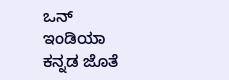ಒನ್ ಇಂಡಿಯಾ ಕನ್ನಡ ಜೊತೆ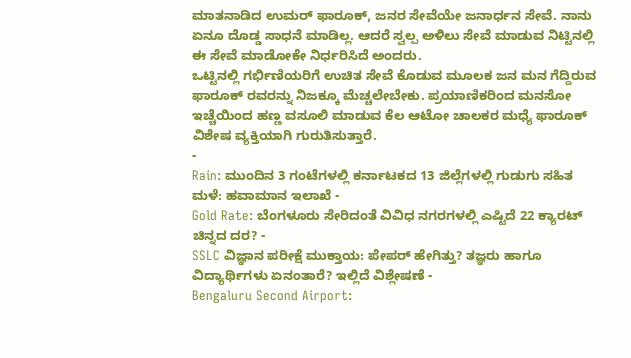ಮಾತನಾಡಿದ ಉಮರ್ ಫಾರೂಕ್, ಜನರ ಸೇವೆಯೇ ಜನಾರ್ಧನ ಸೇವೆ. ನಾನು ಏನೂ ದೊಡ್ಡ ಸಾಧನೆ ಮಾಡಿಲ್ಲ. ಆದರೆ ಸ್ವಲ್ಪ ಅಳಿಲು ಸೇವೆ ಮಾಡುವ ನಿಟ್ಟಿನಲ್ಲಿ ಈ ಸೇವೆ ಮಾಡೋಕೇ ನಿರ್ಧರಿಸಿದೆ ಅಂದರು.
ಒಟ್ಟಿನಲ್ಲಿ ಗರ್ಭಿಣಿಯರಿಗೆ ಉಚಿತ ಸೇವೆ ಕೊಡುವ ಮೂಲಕ ಜನ ಮನ ಗೆದ್ದಿರುವ ಫಾರೂಕ್ ರವರನ್ನು ನಿಜಕ್ಕೂ ಮೆಚ್ಚಲೇಬೇಕು. ಪ್ರಯಾಣಿಕರಿಂದ ಮನಸೋ ಇಚ್ಚೆಯಿಂದ ಹಣ್ಣ ವಸೂಲಿ ಮಾಡುವ ಕೆಲ ಆಟೋ ಚಾಲಕರ ಮಧ್ಯೆ ಫಾರೂಕ್ ವಿಶೇಷ ವ್ಯಕ್ತಿಯಾಗಿ ಗುರುತಿಸುತ್ತಾರೆ.
-
Rain: ಮುಂದಿನ 3 ಗಂಟೆಗಳಲ್ಲಿ ಕರ್ನಾಟಕದ 13 ಜಿಲ್ಲೆಗಳಲ್ಲಿ ಗುಡುಗು ಸಹಿತ ಮಳೆ: ಹವಾಮಾನ ಇಲಾಖೆ -
Gold Rate: ಬೆಂಗಳೂರು ಸೇರಿದಂತೆ ವಿವಿಧ ನಗರಗಳಲ್ಲಿ ಎಷ್ಟಿದೆ 22 ಕ್ಯಾರಟ್ ಚಿನ್ನದ ದರ? -
SSLC ವಿಜ್ಞಾನ ಪರೀಕ್ಷೆ ಮುಕ್ತಾಯ: ಪೇಪರ್ ಹೇಗಿತ್ತು? ತಜ್ಞರು ಹಾಗೂ ವಿದ್ಯಾರ್ಥಿಗಳು ಏನಂತಾರೆ? ಇಲ್ಲಿದೆ ವಿಶ್ಲೇಷಣೆ -
Bengaluru Second Airport: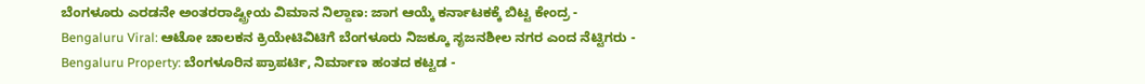ಬೆಂಗಳೂರು ಎರಡನೇ ಅಂತರರಾಷ್ಟ್ರೀಯ ವಿಮಾನ ನಿಲ್ದಾಣ: ಜಾಗ ಆಯ್ಕೆ ಕರ್ನಾಟಕಕ್ಕೆ ಬಿಟ್ಟ ಕೇಂದ್ರ -
Bengaluru Viral: ಆಟೋ ಚಾಲಕನ ಕ್ರಿಯೇಟಿವಿಟಿಗೆ ಬೆಂಗಳೂರು ನಿಜಕ್ಕೂ ಸೃಜನಶೀಲ ನಗರ ಎಂದ ನೆಟ್ಟಿಗರು -
Bengaluru Property: ಬೆಂಗಳೂರಿನ ಪ್ರಾಪರ್ಟಿ, ನಿರ್ಮಾಣ ಹಂತದ ಕಟ್ಟಡ -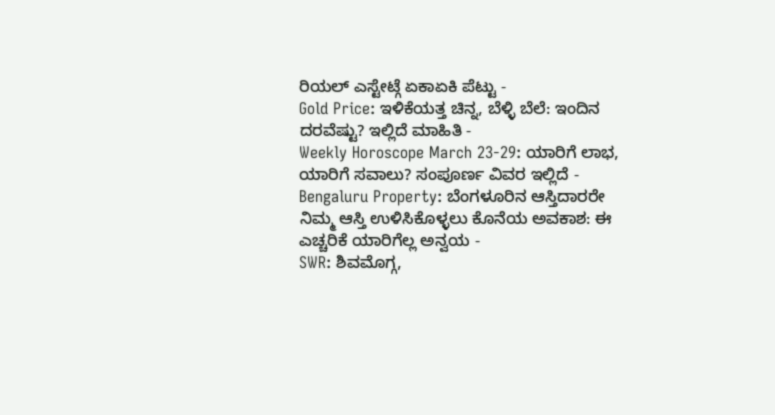ರಿಯಲ್ ಎಸ್ಟೇಟ್ಗೆ ಏಕಾಏಕಿ ಪೆಟ್ಟು -
Gold Price: ಇಳಿಕೆಯತ್ತ ಚಿನ್ನ, ಬೆಳ್ಳಿ ಬೆಲೆ: ಇಂದಿನ ದರವೆಷ್ಟು? ಇಲ್ಲಿದೆ ಮಾಹಿತಿ -
Weekly Horoscope March 23-29: ಯಾರಿಗೆ ಲಾಭ, ಯಾರಿಗೆ ಸವಾಲು? ಸಂಪೂರ್ಣ ವಿವರ ಇಲ್ಲಿದೆ -
Bengaluru Property: ಬೆಂಗಳೂರಿನ ಆಸ್ತಿದಾರರೇ ನಿಮ್ಮ ಆಸ್ತಿ ಉಳಿಸಿಕೊಳ್ಳಲು ಕೊನೆಯ ಅವಕಾಶ: ಈ ಎಚ್ಚರಿಕೆ ಯಾರಿಗೆಲ್ಲ ಅನ್ವಯ -
SWR: ಶಿವಮೊಗ್ಗ,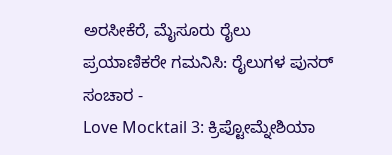ಅರಸೀಕೆರೆ, ಮೈಸೂರು ರೈಲು ಪ್ರಯಾಣಿಕರೇ ಗಮನಿಸಿ: ರೈಲುಗಳ ಪುನರ್ ಸಂಚಾರ -
Love Mocktail 3: ಕ್ರಿಪ್ಟೋಮ್ನೇಶಿಯಾ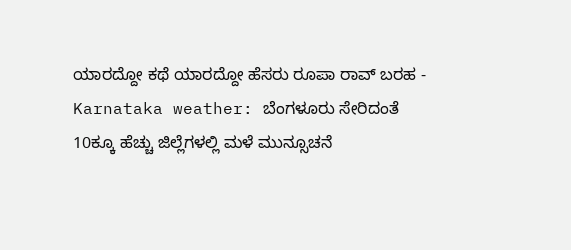ಯಾರದ್ದೋ ಕಥೆ ಯಾರದ್ದೋ ಹೆಸರು ರೂಪಾ ರಾವ್ ಬರಹ -
Karnataka weather: ಬೆಂಗಳೂರು ಸೇರಿದಂತೆ 10ಕ್ಕೂ ಹೆಚ್ಚು ಜಿಲ್ಲೆಗಳಲ್ಲಿ ಮಳೆ ಮುನ್ಸೂಚನೆ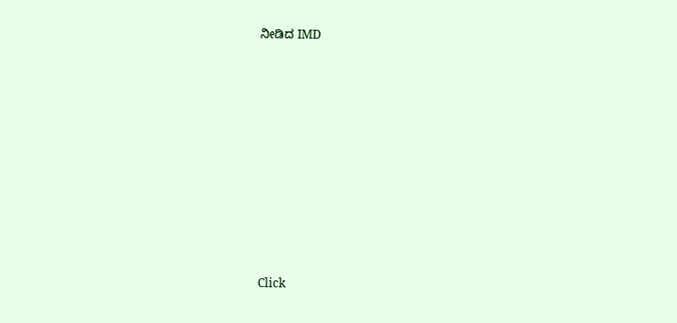ನೀಡಿದ IMD












Click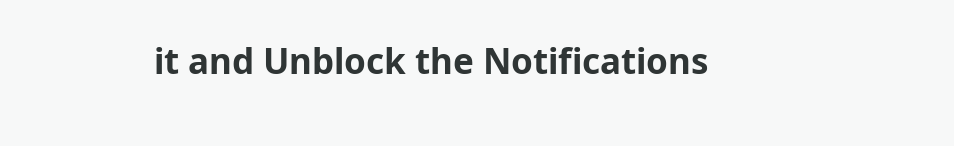it and Unblock the Notifications